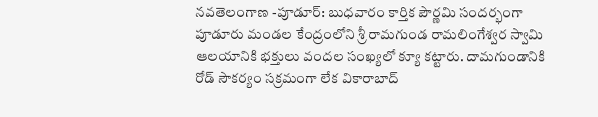నవతెలంగాణ -పూడూర్: బుధవారం కార్తిక పౌర్ణమి సందర్భంగా పూడూరు మండల కేంద్రంలోని శ్రీ రామగుండ రామలింగేశ్వర స్వామి ఆలయానికి భక్తులు వందల సంఖ్యలో క్యూ కట్టారు. దామగుండానికి రోడ్ సౌకర్యం సక్రమంగా లేక వికారాబాద్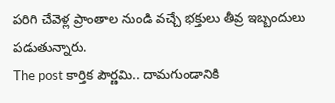పరిగి చేవెళ్ల ప్రాంతాల నుండి వచ్చే భక్తులు తీవ్ర ఇబ్బందులు పడుతున్నారు.
The post కార్తిక పౌర్ణమి.. దామగుండానికి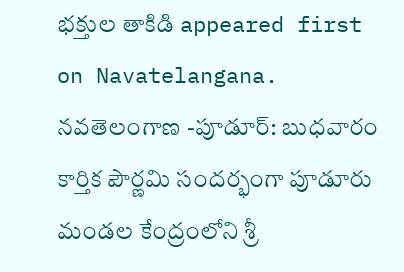భక్తుల తాకిడి appeared first on Navatelangana.
నవతెలంగాణ -పూడూర్: బుధవారం కార్తిక పౌర్ణమి సందర్భంగా పూడూరు మండల కేంద్రంలోని శ్రీ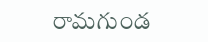రామగుండ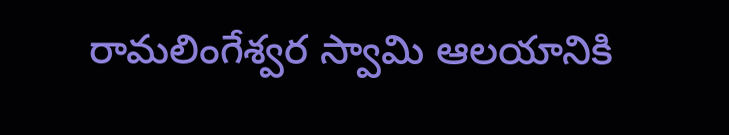రామలింగేశ్వర స్వామి ఆలయానికి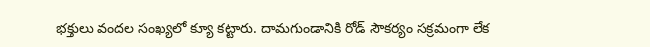భక్తులు వందల సంఖ్యలో క్యూ కట్టారు. దామగుండానికి రోడ్ సౌకర్యం సక్రమంగా లేక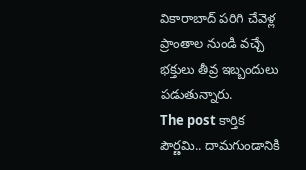వికారాబాద్ పరిగి చేవెళ్ల ప్రాంతాల నుండి వచ్చే భక్తులు తీవ్ర ఇబ్బందులు పడుతున్నారు.
The post కార్తిక పౌర్ణమి.. దామగుండానికి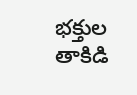భక్తుల తాకిడి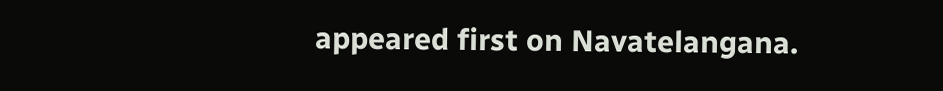appeared first on Navatelangana.